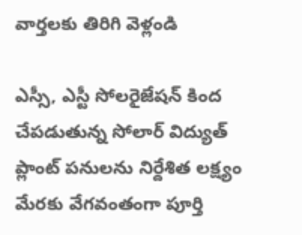వార్తలకు తిరిగి వెళ్లండి

ఎస్సీ, ఎస్టీ సోలరైజేషన్ కింద చేపడుతున్న సోలార్ విద్యుత్ ప్లాంట్ పనులను నిర్దేశిత లక్ష్యం మేరకు వేగవంతంగా పూర్తి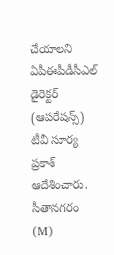చేయాలని ఏపీఈపీడీసీఎల్ డైరెక్టర్ (ఆపరేషన్స్) టీవీ సూర్య ప్రకాశ్ ఆదేశించారు. సీతానగరం (M)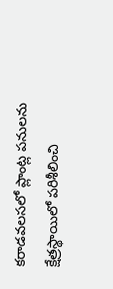కరాడవలసలో ప్లాంట్ల పనులను క్షేత్రస్థాయిలో పరిశీలించి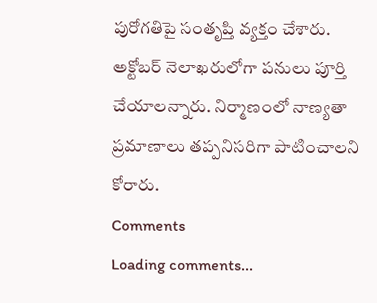పురోగతిపై సంతృప్తి వ్యక్తం చేశారు.
అక్టోబర్ నెలాఖరులోగా పనులు పూర్తి చేయాలన్నారు. నిర్మాణంలో నాణ్యతా ప్రమాణాలు తప్పనిసరిగా పాటించాలని కోరారు.
Comments
Loading comments...